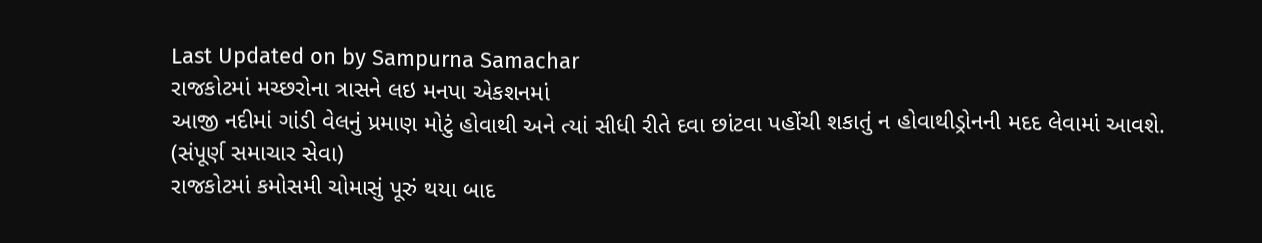Last Updated on by Sampurna Samachar
રાજકોટમાં મચ્છરોના ત્રાસને લઇ મનપા એકશનમાં
આજી નદીમાં ગાંડી વેલનું પ્રમાણ મોટું હોવાથી અને ત્યાં સીધી રીતે દવા છાંટવા પહોંચી શકાતું ન હોવાથીડ્રોનની મદદ લેવામાં આવશે.
(સંપૂર્ણ સમાચાર સેવા)
રાજકોટમાં કમોસમી ચોમાસું પૂરું થયા બાદ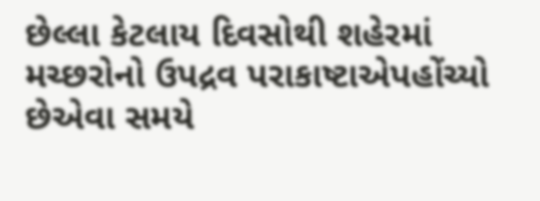છેલ્લા કેટલાય દિવસોથી શહેરમાં મચ્છરોનો ઉપદ્રવ પરાકાષ્ટાએપહોંચ્યો છેએવા સમયે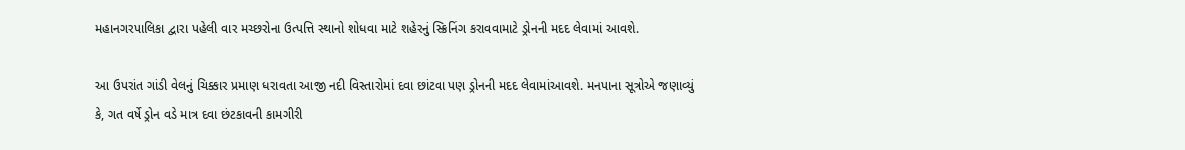મહાનગરપાલિકા દ્વારા પહેલી વાર મચ્છરોના ઉત્પત્તિ સ્થાનો શોધવા માટે શહેરનું સ્ક્રિનિંગ કરાવવામાટે ડ્રોનની મદદ લેવામાં આવશે.

આ ઉપરાંત ગાંડી વેલનું ચિક્કાર પ્રમાણ ધરાવતા આજી નદી વિસ્તારોમાં દવા છાંટવા પણ ડ્રોનની મદદ લેવામાંઆવશે. મનપાના સૂત્રોએ જણાવ્યું કે, ગત વર્ષે ડ્રોન વડે માત્ર દવા છંટકાવની કામગીરી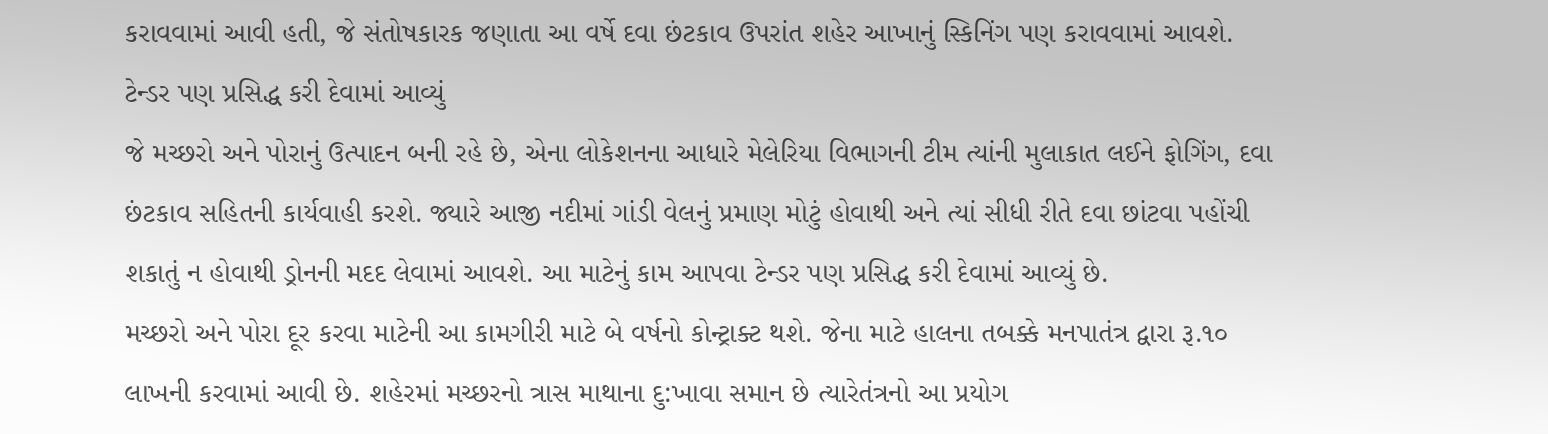કરાવવામાં આવી હતી, જે સંતોષકારક જણાતા આ વર્ષે દવા છંટકાવ ઉપરાંત શહેર આખાનું સ્કિનિંગ પણ કરાવવામાં આવશે.
ટેન્ડર પણ પ્રસિદ્ધ કરી દેવામાં આવ્યું
જે મચ્છરો અને પોરાનું ઉત્પાદન બની રહે છે, એના લોકેશનના આધારે મેલેરિયા વિભાગની ટીમ ત્યાંની મુલાકાત લઈને ફોગિંગ, દવા છંટકાવ સહિતની કાર્યવાહી કરશે. જ્યારે આજી નદીમાં ગાંડી વેલનું પ્રમાણ મોટું હોવાથી અને ત્યાં સીધી રીતે દવા છાંટવા પહોંચી શકાતું ન હોવાથી ડ્રોનની મદદ લેવામાં આવશે. આ માટેનું કામ આપવા ટેન્ડર પણ પ્રસિદ્ધ કરી દેવામાં આવ્યું છે.
મચ્છરો અને પોરા દૂર કરવા માટેની આ કામગીરી માટે બે વર્ષનો કોન્ટ્રાક્ટ થશે. જેના માટે હાલના તબક્કે મનપાતંત્ર દ્વારા રૂ.૧૦ લાખની કરવામાં આવી છે. શહેરમાં મચ્છરનો ત્રાસ માથાના દુ:ખાવા સમાન છે ત્યારેતંત્રનો આ પ્રયોગ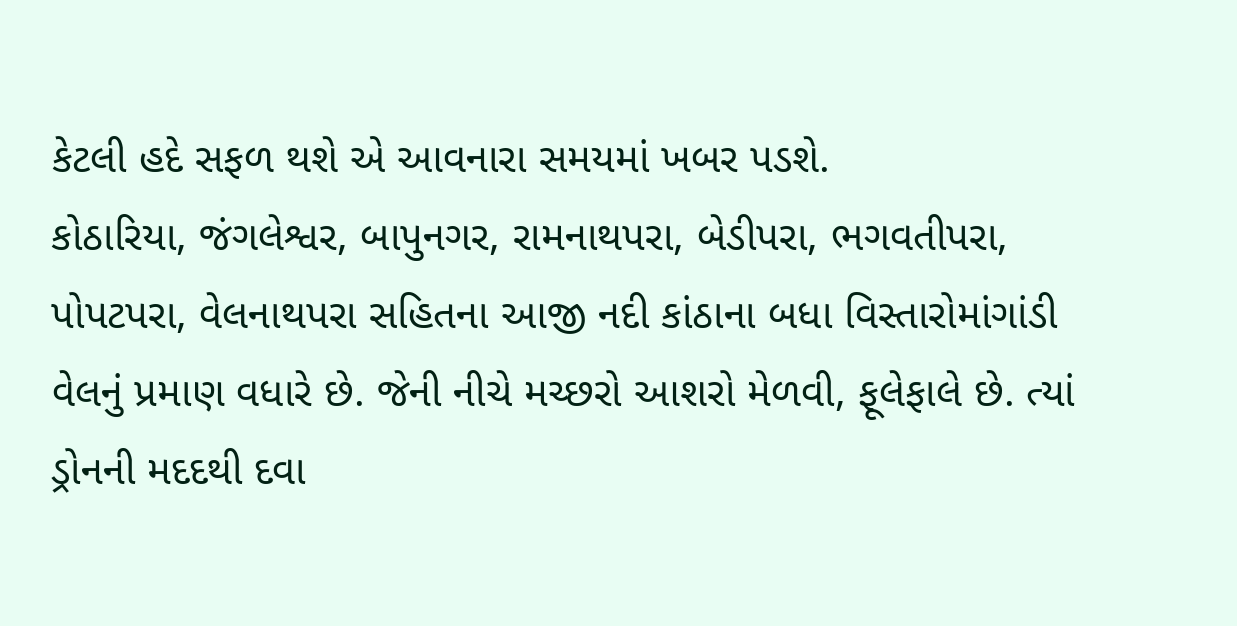કેટલી હદે સફળ થશે એ આવનારા સમયમાં ખબર પડશે.
કોઠારિયા, જંગલેશ્વર, બાપુનગર, રામનાથપરા, બેડીપરા, ભગવતીપરા, પોપટપરા, વેલનાથપરા સહિતના આજી નદી કાંઠાના બધા વિસ્તારોમાંગાંડી વેલનું પ્રમાણ વધારે છે. જેની નીચે મચ્છરો આશરો મેળવી, ફૂલેફાલે છે. ત્યાં ડ્રોનની મદદથી દવા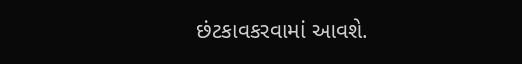છંટકાવકરવામાં આવશે.